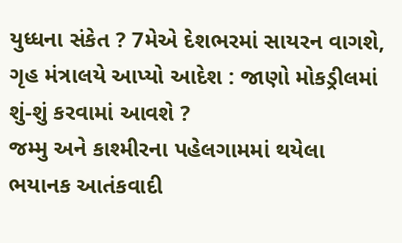યુધ્ધના સંકેત ? 7મેએ દેશભરમાં સાયરન વાગશે, ગૃહ મંત્રાલયે આપ્યો આદેશ : જાણો મોકડ્રીલમાં શું-શું કરવામાં આવશે ?
જમ્મુ અને કાશ્મીરના પહેલગામમાં થયેલા ભયાનક આતંકવાદી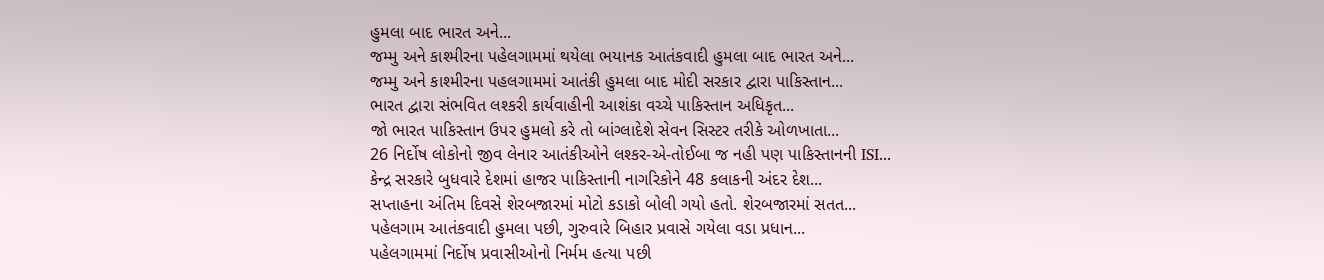હુમલા બાદ ભારત અને...
જમ્મુ અને કાશ્મીરના પહેલગામમાં થયેલા ભયાનક આતંકવાદી હુમલા બાદ ભારત અને...
જમ્મુ અને કાશ્મીરના પહલગામમાં આતંકી હુમલા બાદ મોદી સરકાર દ્વારા પાકિસ્તાન...
ભારત દ્વારા સંભવિત લશ્કરી કાર્યવાહીની આશંકા વચ્ચે પાકિસ્તાન અધિકૃત...
જો ભારત પાકિસ્તાન ઉપર હુમલો કરે તો બાંગ્લાદેશે સેવન સિસ્ટર તરીકે ઓળખાતા...
26 નિર્દોષ લોકોનો જીવ લેનાર આતંકીઓને લશ્કર-એ-તોઈબા જ નહી પણ પાકિસ્તાનની ISI...
કેન્દ્ર સરકારે બુધવારે દેશમાં હાજર પાકિસ્તાની નાગરિકોને 48 કલાકની અંદર દેશ...
સપ્તાહના અંતિમ દિવસે શેરબજારમાં મોટો કડાકો બોલી ગયો હતો. શેરબજારમાં સતત...
પહેલગામ આતંકવાદી હુમલા પછી, ગુરુવારે બિહાર પ્રવાસે ગયેલા વડા પ્રધાન...
પહેલગામમાં નિર્દોષ પ્રવાસીઓનો નિર્મમ હત્યા પછી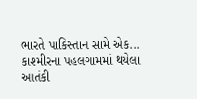ભારતે પાકિસ્તાન સામે એક...
કાશ્મીરના પહલગામમાં થયેલા આતંકી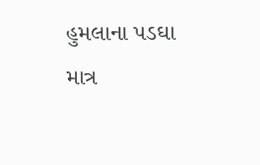હુમલાના પડઘા માત્ર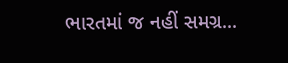ભારતમાં જ નહીં સમગ્ર...